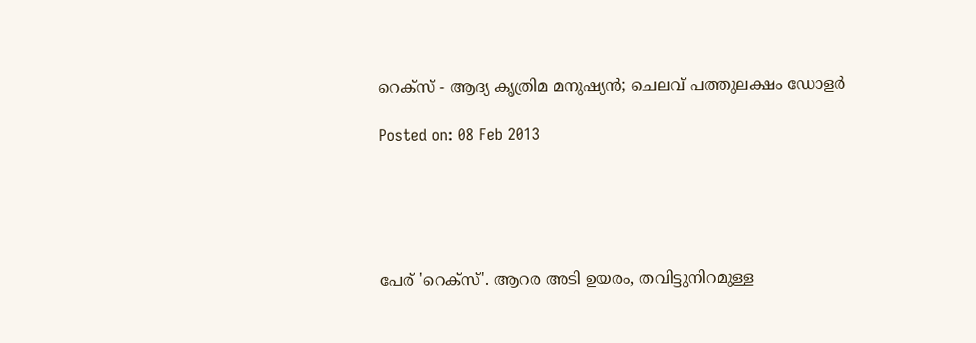റെക്‌സ് - ആദ്യ കൃത്രിമ മനുഷ്യന്‍; ചെലവ് പത്തുലക്ഷം ഡോളര്‍

Posted on: 08 Feb 2013





പേര് 'റെക്‌സ്'. ആറര അടി ഉയരം, തവിട്ടുനിറമുള്ള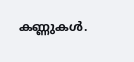കണ്ണുകള്‍.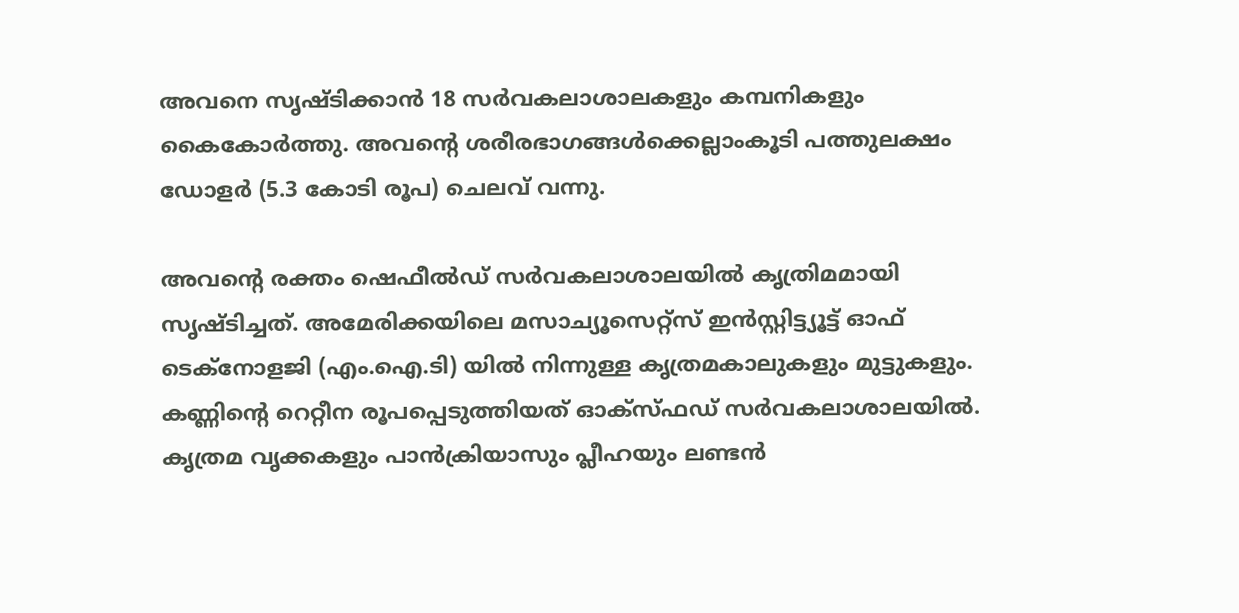അവനെ സൃഷ്ടിക്കാന്‍ 18 സര്‍വകലാശാലകളും കമ്പനികളും കൈകോര്‍ത്തു. അവന്റെ ശരീരഭാഗങ്ങള്‍ക്കെല്ലാംകൂടി പത്തുലക്ഷം ഡോളര്‍ (5.3 കോടി രൂപ) ചെലവ് വന്നു.

അവന്റെ രക്തം ഷെഫീല്‍ഡ് സര്‍വകലാശാലയില്‍ കൃത്രിമമായി സൃഷ്ടിച്ചത്. അമേരിക്കയിലെ മസാച്യൂസെറ്റ്‌സ് ഇന്‍സ്റ്റിട്ട്യൂട്ട് ഓഫ് ടെക്‌നോളജി (എം.ഐ.ടി) യില്‍ നിന്നുള്ള കൃത്രമകാലുകളും മുട്ടുകളും. കണ്ണിന്റെ റെറ്റീന രൂപപ്പെടുത്തിയത് ഓക്‌സ്ഫഡ് സര്‍വകലാശാലയില്‍. കൃത്രമ വൃക്കകളും പാന്‍ക്രിയാസും പ്ലീഹയും ലണ്ടന്‍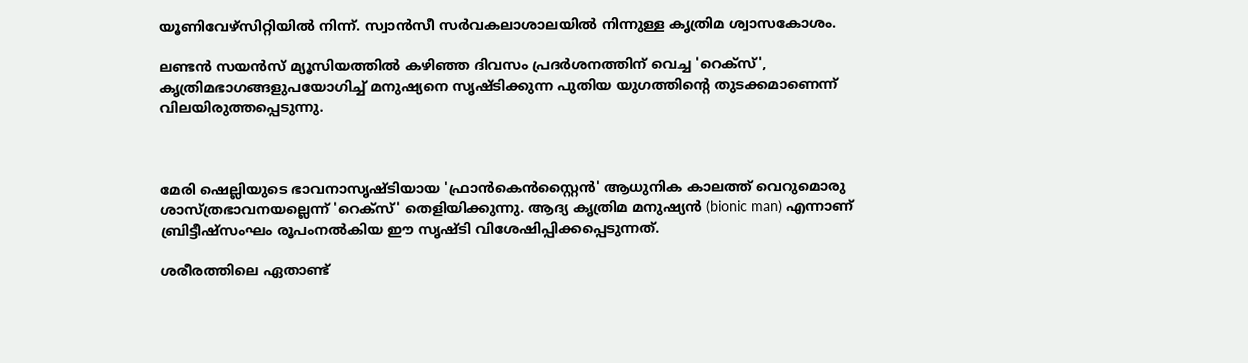യൂണിവേഴ്‌സിറ്റിയില്‍ നിന്ന്. സ്വാന്‍സീ സര്‍വകലാശാലയില്‍ നിന്നുള്ള കൃത്രിമ ശ്വാസകോശം.

ലണ്ടന്‍ സയന്‍സ് മ്യൂസിയത്തില്‍ കഴിഞ്ഞ ദിവസം പ്രദര്‍ശനത്തിന് വെച്ച 'റെക്‌സ്', കൃത്രിമഭാഗങ്ങളുപയോഗിച്ച് മനുഷ്യനെ സൃഷ്ടിക്കുന്ന പുതിയ യുഗത്തിന്റെ തുടക്കമാണെന്ന് വിലയിരുത്തപ്പെടുന്നു.



മേരി ഷെല്ലിയുടെ ഭാവനാസൃഷ്ടിയായ 'ഫ്രാന്‍കെന്‍സ്റ്റൈന്‍' ആധുനിക കാലത്ത് വെറുമൊരു ശാസ്ത്രഭാവനയല്ലെന്ന് 'റെക്‌സ്' തെളിയിക്കുന്നു. ആദ്യ കൃത്രിമ മനുഷ്യന്‍ (bionic man) എന്നാണ് ബ്രിട്ടീഷ്‌സംഘം രൂപംനല്‍കിയ ഈ സൃഷ്ടി വിശേഷിപ്പിക്കപ്പെടുന്നത്.

ശരീരത്തിലെ ഏതാണ്ട്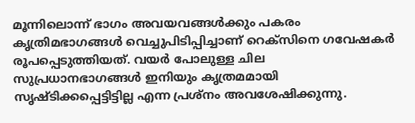മൂന്നിലൊന്ന് ഭാഗം അവയവങ്ങള്‍ക്കും പകരം കൃത്രിമഭാഗങ്ങള്‍ വെച്ചുപിടിപ്പിച്ചാണ് റെക്‌സിനെ ഗവേഷകര്‍ രൂപപ്പെടുത്തിയത്. വയര്‍ പോലുള്ള ചില സുപ്രധാനഭാഗങ്ങള്‍ ഇനിയും കൃത്രമമായി സൃഷ്ടിക്കപ്പെട്ടിട്ടില്ല എന്ന പ്രശ്‌നം അവശേഷിക്കുന്നു.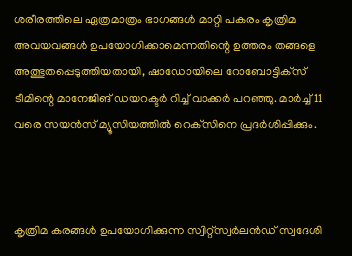ശരീരത്തിലെ ഏത്രമാത്രം ഭാഗങ്ങള്‍ മാറ്റി പകരം കൃത്രിമ അവയവങ്ങള്‍ ഉപയോഗിക്കാമെന്നതിന്റെ ഉത്തരം തങ്ങളെ അത്ഭുതപ്പെടുത്തിയതായി, ഷാഡോയിലെ റോബോട്ടിക്‌സ് ടീമിന്റെ മാനേജിങ് ഡയറക്ടര്‍ റിച്ച് വാക്കര്‍ പറഞ്ഞു. മാര്‍ച്ച് 11 വരെ സയന്‍സ് മ്യൂസിയത്തില്‍ റെക്‌സിനെ പ്രദര്‍ശിപ്പിക്കും.



കൃത്രിമ കരങ്ങള്‍ ഉപയോഗിക്കുന്ന സ്വിറ്റ്‌സ്വര്‍ലന്‍ഡ് സ്വദേശി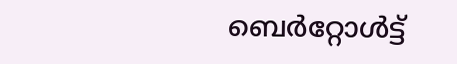ബെര്‍റ്റോള്‍ട്ട്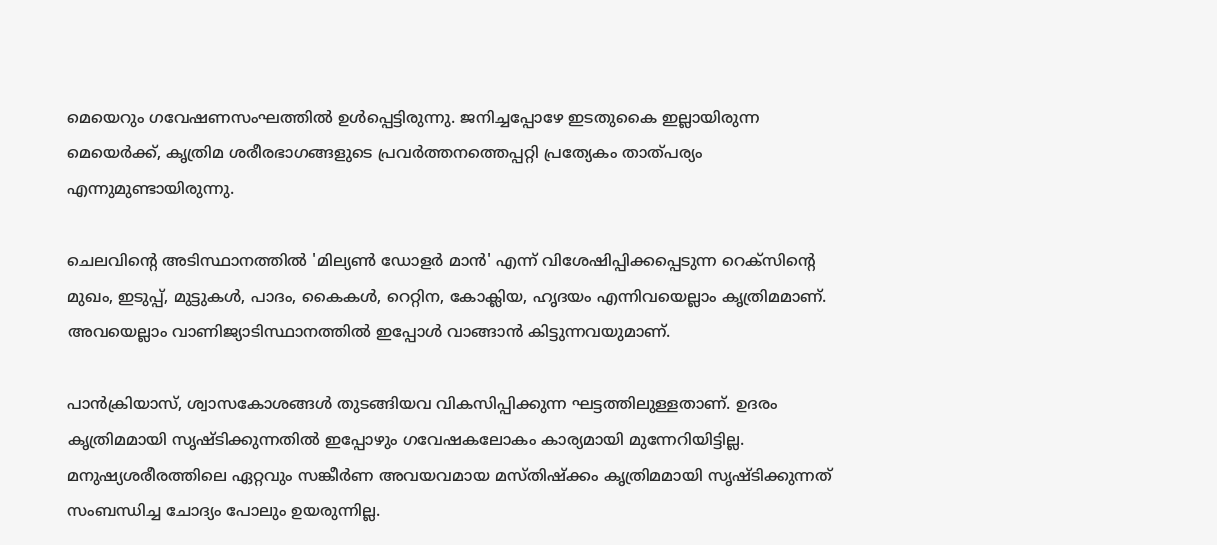മെയെറും ഗവേഷണസംഘത്തില്‍ ഉള്‍പ്പെട്ടിരുന്നു. ജനിച്ചപ്പോഴേ ഇടതുകൈ ഇല്ലായിരുന്ന മെയെര്‍ക്ക്, കൃത്രിമ ശരീരഭാഗങ്ങളുടെ പ്രവര്‍ത്തനത്തെപ്പറ്റി പ്രത്യേകം താത്പര്യം എന്നുമുണ്ടായിരുന്നു.

ചെലവിന്റെ അടിസ്ഥാനത്തില്‍ 'മില്യണ്‍ ഡോളര്‍ മാന്‍' എന്ന് വിശേഷിപ്പിക്കപ്പെടുന്ന റെക്‌സിന്റെ മുഖം, ഇടുപ്പ്, മുട്ടുകള്‍, പാദം, കൈകള്‍, റെറ്റിന, കോക്ലിയ, ഹൃദയം എന്നിവയെല്ലാം കൃത്രിമമാണ്. അവയെല്ലാം വാണിജ്യാടിസ്ഥാനത്തില്‍ ഇപ്പോള്‍ വാങ്ങാന്‍ കിട്ടുന്നവയുമാണ്.

പാന്‍ക്രിയാസ്, ശ്വാസകോശങ്ങള്‍ തുടങ്ങിയവ വികസിപ്പിക്കുന്ന ഘട്ടത്തിലുള്ളതാണ്. ഉദരം കൃത്രിമമായി സൃഷ്ടിക്കുന്നതില്‍ ഇപ്പോഴും ഗവേഷകലോകം കാര്യമായി മുന്നേറിയിട്ടില്ല. മനുഷ്യശരീരത്തിലെ ഏറ്റവും സങ്കീര്‍ണ അവയവമായ മസ്തിഷ്‌ക്കം കൃത്രിമമായി സൃഷ്ടിക്കുന്നത് സംബന്ധിച്ച ചോദ്യം പോലും ഉയരുന്നില്ല.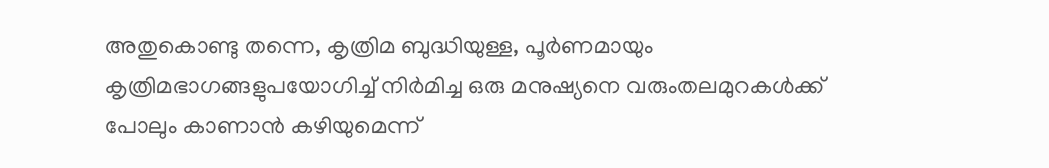അതുകൊണ്ടു തന്നെ, കൃത്രിമ ബുദ്ധിയുള്ള, പൂര്‍ണമായും കൃത്രിമഭാഗങ്ങളുപയോഗിച്ച് നിര്‍മിച്ച ഒരു മനുഷ്യനെ വരുംതലമുറകള്‍ക്ക് പോലും കാണാന്‍ കഴിയുമെന്ന്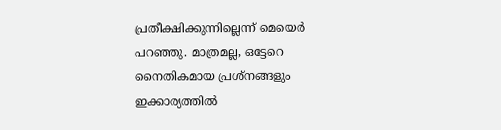പ്രതീക്ഷിക്കുന്നില്ലെന്ന് മെയെര്‍ പറഞ്ഞു. മാത്രമല്ല, ഒട്ടേറെ നൈതികമായ പ്രശ്‌നങ്ങളും ഇക്കാര്യത്തില്‍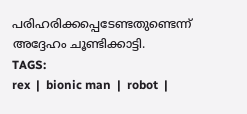പരിഹരിക്കപ്പെടേണ്ടതുണ്ടെന്ന് അദ്ദേഹം ചൂണ്ടിക്കാട്ടി.
TAGS:
rex  |  bionic man  |  robot  |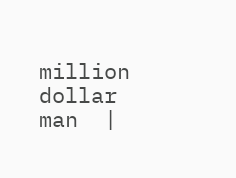million dollar man  |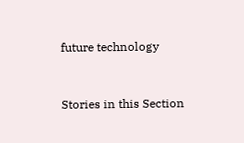future technology


Stories in this Section